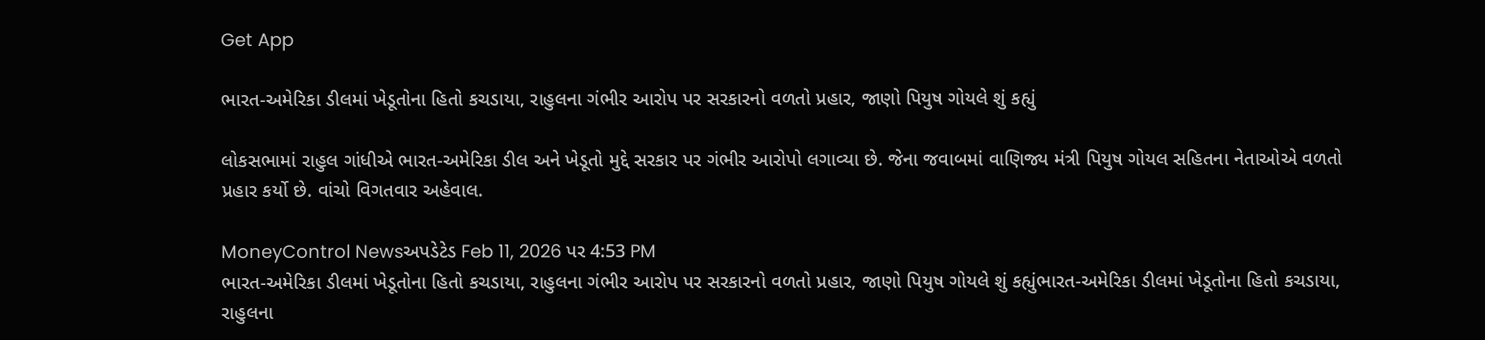Get App

ભારત-અમેરિકા ડીલમાં ખેડૂતોના હિતો કચડાયા, રાહુલના ગંભીર આરોપ પર સરકારનો વળતો પ્રહાર, જાણો પિયુષ ગોયલે શું કહ્યું

લોકસભામાં રાહુલ ગાંધીએ ભારત-અમેરિકા ડીલ અને ખેડૂતો મુદ્દે સરકાર પર ગંભીર આરોપો લગાવ્યા છે. જેના જવાબમાં વાણિજ્ય મંત્રી પિયુષ ગોયલ સહિતના નેતાઓએ વળતો પ્રહાર કર્યો છે. વાંચો વિગતવાર અહેવાલ.

MoneyControl Newsઅપડેટેડ Feb 11, 2026 પર 4:53 PM
ભારત-અમેરિકા ડીલમાં ખેડૂતોના હિતો કચડાયા, રાહુલના ગંભીર આરોપ પર સરકારનો વળતો પ્રહાર, જાણો પિયુષ ગોયલે શું કહ્યુંભારત-અમેરિકા ડીલમાં ખેડૂતોના હિતો કચડાયા, રાહુલના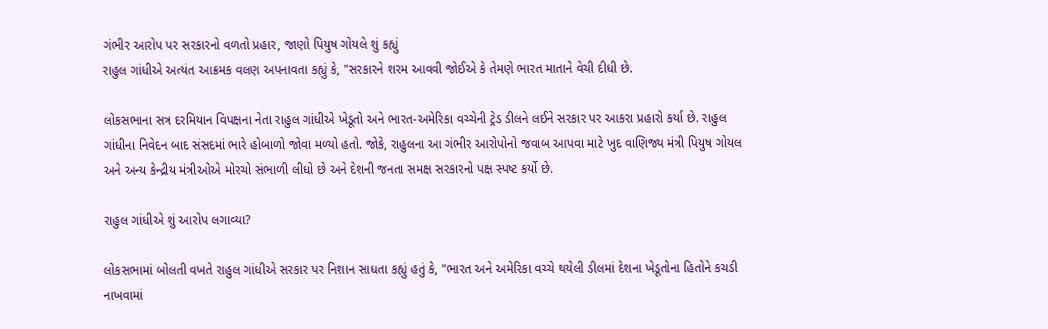ગંભીર આરોપ પર સરકારનો વળતો પ્રહાર, જાણો પિયુષ ગોયલે શું કહ્યું
રાહુલ ગાંધીએ અત્યંત આક્રમક વલણ અપનાવતા કહ્યું કે, "સરકારને શરમ આવવી જોઈએ કે તેમણે ભારત માતાને વેચી દીધી છે.

લોકસભાના સત્ર દરમિયાન વિપક્ષના નેતા રાહુલ ગાંધીએ ખેડૂતો અને ભારત-અમેરિકા વચ્ચેની ટ્રેડ ડીલને લઈને સરકાર પર આકરા પ્રહારો કર્યા છે. રાહુલ ગાંધીના નિવેદન બાદ સંસદમાં ભારે હોબાળો જોવા મળ્યો હતો. જોકે, રાહુલના આ ગંભીર આરોપોનો જવાબ આપવા માટે ખુદ વાણિજ્ય મંત્રી પિયુષ ગોયલ અને અન્ય કેન્દ્રીય મંત્રીઓએ મોરચો સંભાળી લીધો છે અને દેશની જનતા સમક્ષ સરકારનો પક્ષ સ્પષ્ટ કર્યો છે.

રાહુલ ગાંધીએ શું આરોપ લગાવ્યા?

લોકસભામાં બોલતી વખતે રાહુલ ગાંધીએ સરકાર પર નિશાન સાધતા કહ્યું હતું કે, "ભારત અને અમેરિકા વચ્ચે થયેલી ડીલમાં દેશના ખેડૂતોના હિતોને કચડી નાખવામાં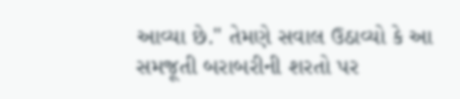આવ્યા છે." તેમણે સવાલ ઉઠાવ્યો કે આ સમજૂતી બરાબરીની શરતો પર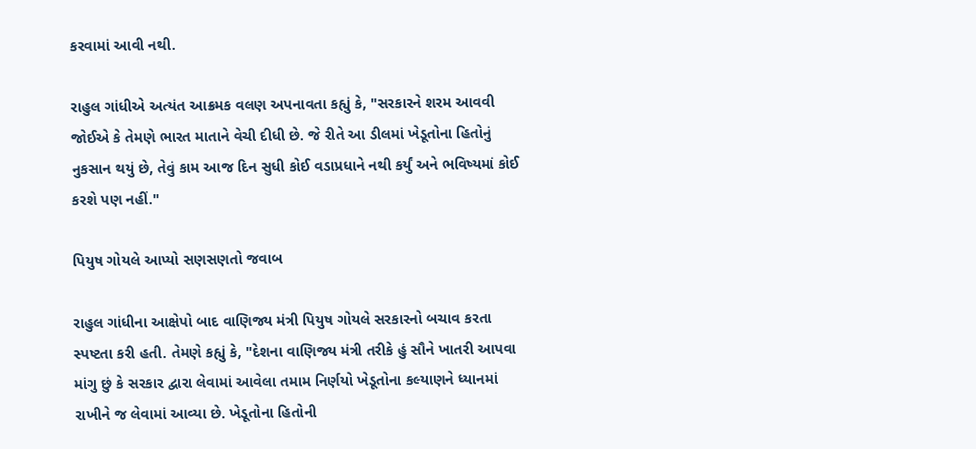કરવામાં આવી નથી.

રાહુલ ગાંધીએ અત્યંત આક્રમક વલણ અપનાવતા કહ્યું કે, "સરકારને શરમ આવવી જોઈએ કે તેમણે ભારત માતાને વેચી દીધી છે. જે રીતે આ ડીલમાં ખેડૂતોના હિતોનું નુકસાન થયું છે, તેવું કામ આજ દિન સુધી કોઈ વડાપ્રધાને નથી કર્યું અને ભવિષ્યમાં કોઈ કરશે પણ નહીં."

પિયુષ ગોયલે આપ્યો સણસણતો જવાબ

રાહુલ ગાંધીના આક્ષેપો બાદ વાણિજ્ય મંત્રી પિયુષ ગોયલે સરકારનો બચાવ કરતા સ્પષ્ટતા કરી હતી. તેમણે કહ્યું કે, "દેશના વાણિજ્ય મંત્રી તરીકે હું સૌને ખાતરી આપવા માંગુ છું કે સરકાર દ્વારા લેવામાં આવેલા તમામ નિર્ણયો ખેડૂતોના કલ્યાણને ધ્યાનમાં રાખીને જ લેવામાં આવ્યા છે. ખેડૂતોના હિતોની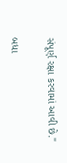સંપૂર્ણ રક્ષા કરવામાં આવી છે."

બધા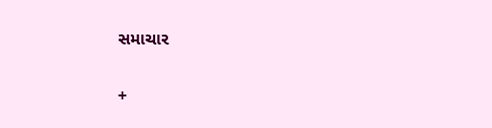સમાચાર

+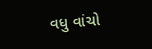વધુ વાંચો